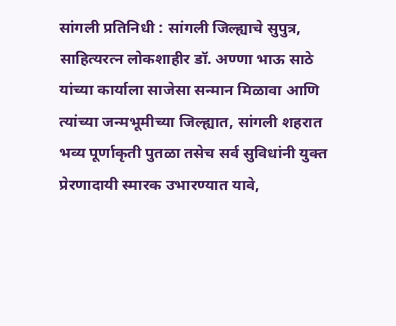सांगली प्रतिनिधी : सांगली जिल्ह्याचे सुपुत्र, साहित्यरत्न लोकशाहीर डॉ. अण्णा भाऊ साठे यांच्या कार्याला साजेसा सन्मान मिळावा आणि त्यांच्या जन्मभूमीच्या जिल्ह्यात, सांगली शहरात भव्य पूर्णाकृती पुतळा तसेच सर्व सुविधांनी युक्त प्रेरणादायी स्मारक उभारण्यात यावे,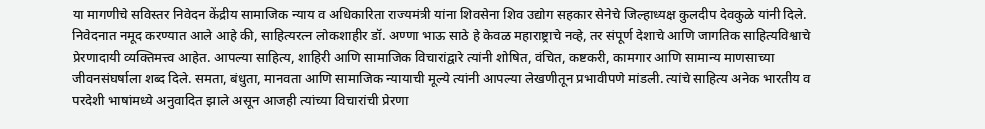या मागणीचे सविस्तर निवेदन केंद्रीय सामाजिक न्याय व अधिकारिता राज्यमंत्री यांना शिवसेना शिव उद्योग सहकार सेनेचे जिल्हाध्यक्ष कुलदीप देवकुळे यांनी दिले.
निवेदनात नमूद करण्यात आले आहे की, साहित्यरत्न लोकशाहीर डॉ. अण्णा भाऊ साठे हे केवळ महाराष्ट्राचे नव्हे, तर संपूर्ण देशाचे आणि जागतिक साहित्यविश्वाचे प्रेरणादायी व्यक्तिमत्त्व आहेत. आपल्या साहित्य, शाहिरी आणि सामाजिक विचारांद्वारे त्यांनी शोषित, वंचित, कष्टकरी, कामगार आणि सामान्य माणसाच्या जीवनसंघर्षाला शब्द दिले. समता, बंधुता, मानवता आणि सामाजिक न्यायाची मूल्ये त्यांनी आपल्या लेखणीतून प्रभावीपणे मांडली. त्यांचे साहित्य अनेक भारतीय व परदेशी भाषांमध्ये अनुवादित झाले असून आजही त्यांच्या विचारांची प्रेरणा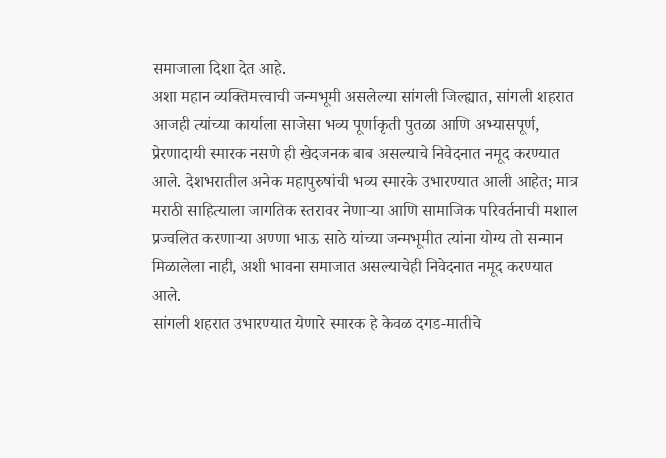समाजाला दिशा देत आहे.
अशा महान व्यक्तिमत्त्वाची जन्मभूमी असलेल्या सांगली जिल्ह्यात, सांगली शहरात आजही त्यांच्या कार्याला साजेसा भव्य पूर्णाकृती पुतळा आणि अभ्यासपूर्ण, प्रेरणादायी स्मारक नसणे ही खेदजनक बाब असल्याचे निवेदनात नमूद करण्यात आले. देशभरातील अनेक महापुरुषांची भव्य स्मारके उभारण्यात आली आहेत; मात्र मराठी साहित्याला जागतिक स्तरावर नेणाऱ्या आणि सामाजिक परिवर्तनाची मशाल प्रज्वलित करणाऱ्या अण्णा भाऊ साठे यांच्या जन्मभूमीत त्यांना योग्य तो सन्मान मिळालेला नाही, अशी भावना समाजात असल्याचेही निवेदनात नमूद करण्यात आले.
सांगली शहरात उभारण्यात येणारे स्मारक हे केवळ दगड-मातीचे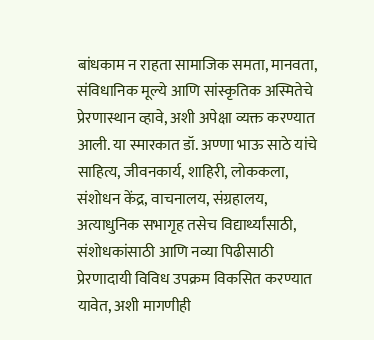बांधकाम न राहता सामाजिक समता, मानवता, संविधानिक मूल्ये आणि सांस्कृतिक अस्मितेचे प्रेरणास्थान व्हावे, अशी अपेक्षा व्यक्त करण्यात आली. या स्मारकात डॉ. अण्णा भाऊ साठे यांचे साहित्य, जीवनकार्य, शाहिरी, लोककला, संशोधन केंद्र, वाचनालय, संग्रहालय, अत्याधुनिक सभागृह तसेच विद्यार्थ्यांसाठी, संशोधकांसाठी आणि नव्या पिढीसाठी प्रेरणादायी विविध उपक्रम विकसित करण्यात यावेत, अशी मागणीही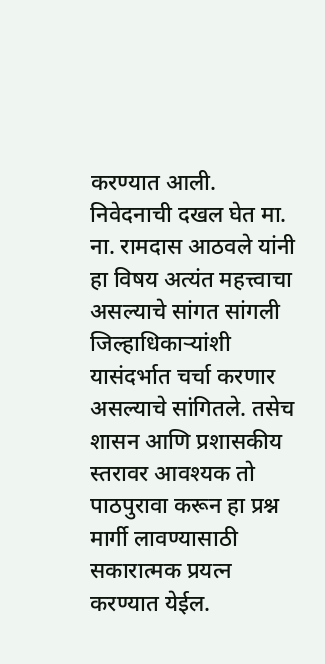करण्यात आली.
निवेदनाची दखल घेत मा. ना. रामदास आठवले यांनी हा विषय अत्यंत महत्त्वाचा असल्याचे सांगत सांगली जिल्हाधिकाऱ्यांशी यासंदर्भात चर्चा करणार असल्याचे सांगितले. तसेच शासन आणि प्रशासकीय स्तरावर आवश्यक तो पाठपुरावा करून हा प्रश्न मार्गी लावण्यासाठी सकारात्मक प्रयत्न करण्यात येईल.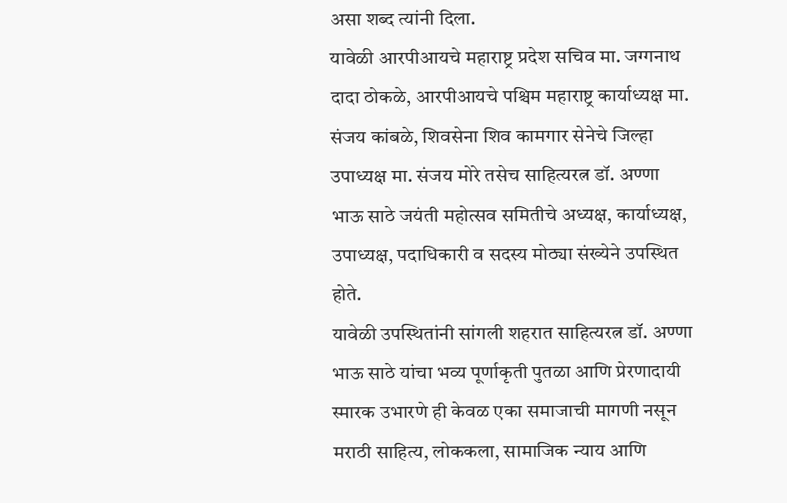असा शब्द त्यांनी दिला.
यावेळी आरपीआयचे महाराष्ट्र प्रदेश सचिव मा. जग्गनाथ दादा ठोकळे, आरपीआयचे पश्चिम महाराष्ट्र कार्याध्यक्ष मा. संजय कांबळे, शिवसेना शिव कामगार सेनेचे जिल्हा उपाध्यक्ष मा. संजय मोरे तसेच साहित्यरत्न डॉ. अण्णा भाऊ साठे जयंती महोत्सव समितीचे अध्यक्ष, कार्याध्यक्ष, उपाध्यक्ष, पदाधिकारी व सदस्य मोठ्या संख्येने उपस्थित होते.
यावेळी उपस्थितांनी सांगली शहरात साहित्यरत्न डॉ. अण्णा भाऊ साठे यांचा भव्य पूर्णाकृती पुतळा आणि प्रेरणादायी स्मारक उभारणे ही केवळ एका समाजाची मागणी नसून मराठी साहित्य, लोककला, सामाजिक न्याय आणि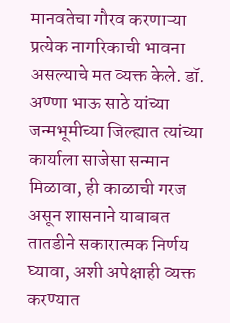मानवतेचा गौरव करणाऱ्या प्रत्येक नागरिकाची भावना असल्याचे मत व्यक्त केले. डॉ. अण्णा भाऊ साठे यांच्या जन्मभूमीच्या जिल्ह्यात त्यांच्या कार्याला साजेसा सन्मान मिळावा, ही काळाची गरज असून शासनाने याबाबत तातडीने सकारात्मक निर्णय घ्यावा, अशी अपेक्षाही व्यक्त करण्यात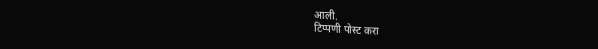आली.
टिप्पणी पोस्ट करा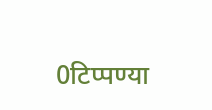0टिप्पण्या